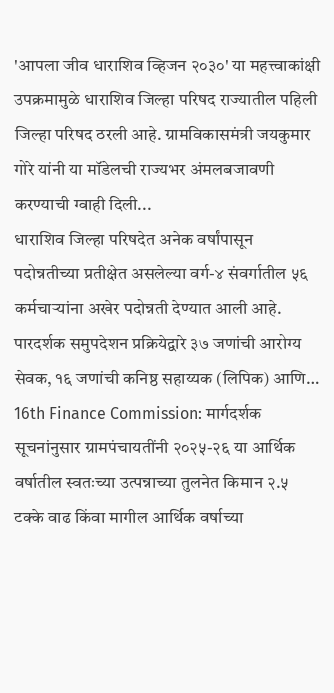'आपला जीव धाराशिव व्हिजन २०३०' या महत्त्वाकांक्षी उपक्रमामुळे धाराशिव जिल्हा परिषद राज्यातील पहिली जिल्हा परिषद ठरली आहे. ग्रामविकासमंत्री जयकुमार गोरे यांनी या मॉडेलची राज्यभर अंमलबजावणी करण्याची ग्वाही दिली...
धाराशिव जिल्हा परिषदेत अनेक वर्षांपासून पदोन्नतीच्या प्रतीक्षेत असलेल्या वर्ग-४ संवर्गातील ५६ कर्मचाऱ्यांना अखेर पदोन्नती देण्यात आली आहे. पारदर्शक समुपदेशन प्रक्रियेद्वारे ३७ जणांची आरोग्य सेवक, १६ जणांची कनिष्ठ सहाय्यक (लिपिक) आणि…
16th Finance Commission: मार्गदर्शक सूचनांनुसार ग्रामपंचायतींनी २०२५-२६ या आर्थिक वर्षातील स्वतःच्या उत्पन्नाच्या तुलनेत किमान २.५ टक्के वाढ किंवा मागील आर्थिक वर्षाच्या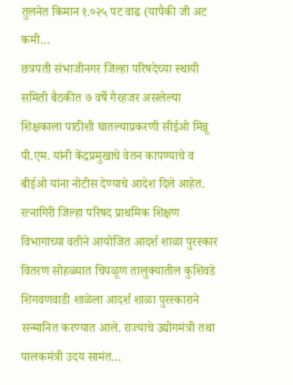तुलनेत किमान १.०२५ पट वाढ (यापैकी जी अट कमी…
छत्रपती संभाजीनगर जिल्हा परिषदेच्या स्थायी समिती बैठकीत ७ वर्षे गैरहजर असलेल्या शिक्षकाला पाठीशी घातल्याप्रकरणी सीईओ मिन्नू पी.एम. यांनी केंद्रप्रमुखाचे वेतन कापण्याचे व बीईओ यांना नोटीस देण्याचे आदेश दिले आहेत.
रत्नागिरी जिल्हा परिषद प्राथमिक शिक्षण विभागाच्या वतीने आयोजित आदर्श शाळा पुरस्कार वितरण सोहळ्यात चिपळूण तालुक्यातील कुशिवडे शिगवणवाडी शाळेला आदर्श शाळा पुरस्काराने सन्मानित करण्यात आले. राज्याचे उद्योगमंत्री तथा पालकमंत्री उदय सामंत…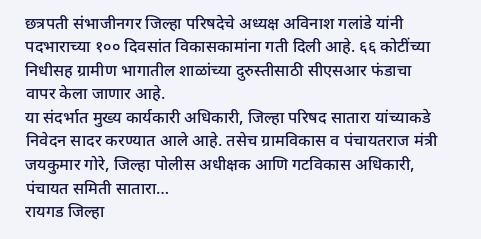छत्रपती संभाजीनगर जिल्हा परिषदेचे अध्यक्ष अविनाश गलांडे यांनी पदभाराच्या १०० दिवसांत विकासकामांना गती दिली आहे. ६६ कोटींच्या निधीसह ग्रामीण भागातील शाळांच्या दुरुस्तीसाठी सीएसआर फंडाचा वापर केला जाणार आहे.
या संदर्भात मुख्य कार्यकारी अधिकारी, जिल्हा परिषद सातारा यांच्याकडे निवेदन सादर करण्यात आले आहे. तसेच ग्रामविकास व पंचायतराज मंत्री जयकुमार गोरे, जिल्हा पोलीस अधीक्षक आणि गटविकास अधिकारी, पंचायत समिती सातारा…
रायगड जिल्हा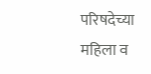परिषदेच्या महिला व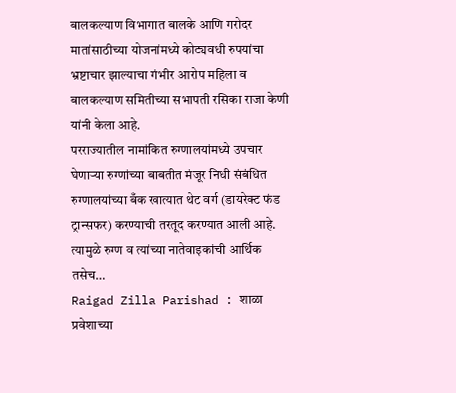बालकल्याण विभागात बालके आणि गरोदर मातांसाठीच्या योजनांमध्ये कोट्यवधी रुपयांचा भ्रष्टाचार झाल्याचा गंभीर आरोप महिला व बालकल्याण समितीच्या सभापती रसिका राजा केणी यांनी केला आहे.
परराज्यातील नामांकित रुग्णालयांमध्ये उपचार घेणाऱ्या रुग्णांच्या बाबतीत मंजूर निधी संबंधित रुग्णालयांच्या बँक खात्यात थेट वर्ग (डायरेक्ट फंड ट्रान्सफर) करण्याची तरतूद करण्यात आली आहे. त्यामुळे रुग्ण व त्यांच्या नातेवाइकांची आर्थिक तसेच…
Raigad Zilla Parishad : शाळा प्रवेशाच्या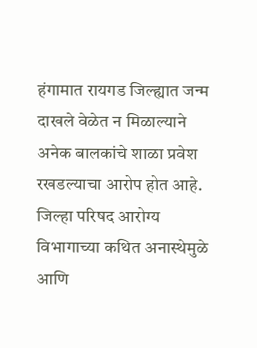हंगामात रायगड जिल्ह्यात जन्म दाखले वेळेत न मिळाल्याने अनेक बालकांचे शाळा प्रवेश रखडल्याचा आरोप होत आहे. जिल्हा परिषद आरोग्य विभागाच्या कथित अनास्थेमुळे आणि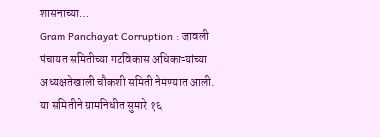शासनाच्या…
Gram Panchayat Corruption : जावली पंचायत समितीच्या गटविकास अधिकाऱ्यांच्या अध्यक्षतेखाली चौकशी समिती नेमण्यात आली. या समितीने ग्रामनिधीत सुमारे १६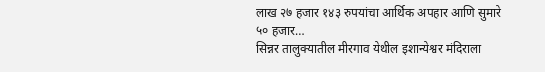लाख २७ हजार १४३ रुपयांचा आर्थिक अपहार आणि सुमारे ५० हजार…
सिन्नर तालुक्यातील मीरगाव येथील इशान्येश्वर मंदिराला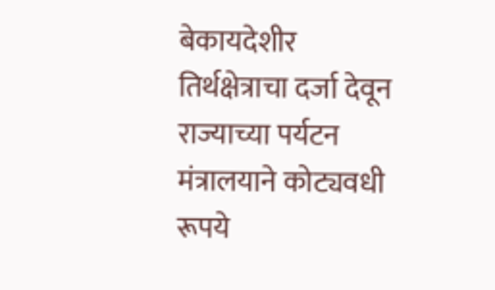बेकायदेशीर तिर्थक्षेत्राचा दर्जा देवून राज्याच्या पर्यटन मंत्रालयाने कोट्यवधी रूपये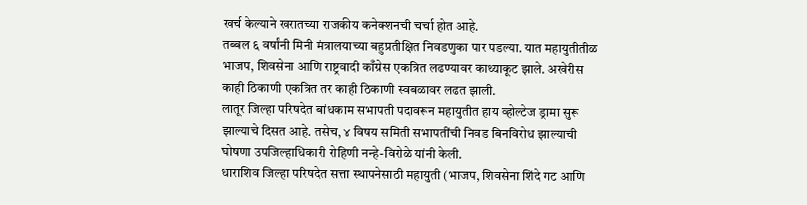खर्च केल्याने खरातच्या राजकीय कनेक्शनची चर्चा होत आहे.
तब्बल ६ वर्षांनी मिनी मंत्रालयाच्या बहुप्रतीक्षित निवडणुका पार पडल्या. यात महायुतीतीळ भाजप, शिवसेना आणि राष्ट्रवादी काँग्रेस एकत्रित लढण्यावर काथ्याकूट झाले. अखेरीस काही ठिकाणी एकत्रित तर काही ठिकाणी स्वबळावर लढत झाली.
लातूर जिल्हा परिषदेत बांधकाम सभापती पदावरून महायुतीत हाय व्होल्टेज ड्रामा सुरू झाल्याचे दिसत आहे. तसेच, ४ विषय समिती सभापतींची निवड बिनविरोध झाल्याची घोषणा उपजिल्हाधिकारी रोहिणी नन्हे-विरोळे यांनी केली.
धाराशिव जिल्हा परिषदेत सत्ता स्थापनेसाठी महायुती (भाजप, शिवसेना शिंदे गट आणि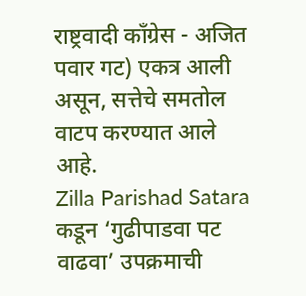राष्ट्रवादी काँग्रेस - अजित पवार गट) एकत्र आली असून, सत्तेचे समतोल वाटप करण्यात आले आहे.
Zilla Parishad Satara कडून ‘गुढीपाडवा पट वाढवा’ उपक्रमाची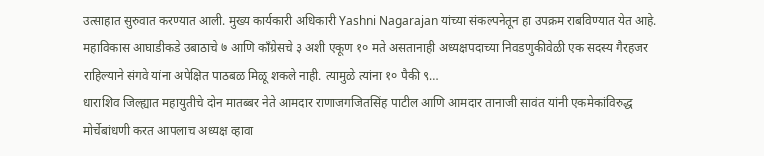उत्साहात सुरुवात करण्यात आली. मुख्य कार्यकारी अधिकारी Yashni Nagarajan यांच्या संकल्पनेतून हा उपक्रम राबविण्यात येत आहे.
महाविकास आघाडीकडे उबाठाचे ७ आणि काँग्रेसचे ३ अशी एकूण १० मते असतानाही अध्यक्षपदाच्या निवडणुकीवेळी एक सदस्य गैरहजर राहिल्याने संगवे यांना अपेक्षित पाठबळ मिळू शकले नाही. त्यामुळे त्यांना १० पैकी ९…
धाराशिव जिल्ह्यात महायुतीचे दोन मातब्बर नेते आमदार राणाजगजितसिंह पाटील आणि आमदार तानाजी सावंत यांनी एकमेकांविरुद्ध मोर्चेबांधणी करत आपलाच अध्यक्ष व्हावा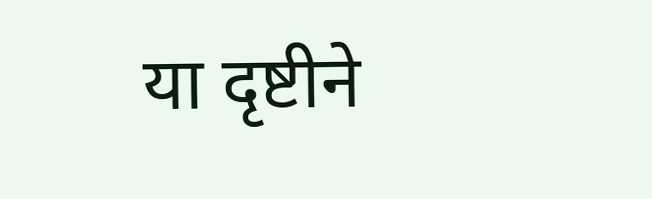या दृष्टीने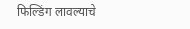फिल्डिंग लावल्याचे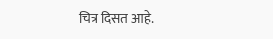चित्र दिसत आहे.